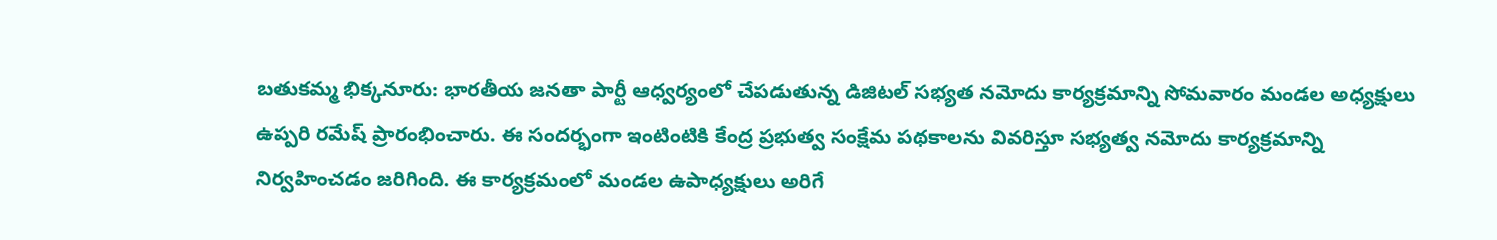బతుకమ్మ భిక్కనూరు: భారతీయ జనతా పార్టీ ఆధ్వర్యంలో చేపడుతున్న డిజిటల్ సభ్యత నమోదు కార్యక్రమాన్ని సోమవారం మండల అధ్యక్షులు ఉప్పరి రమేష్ ప్రారంభించారు. ఈ సందర్భంగా ఇంటింటికి కేంద్ర ప్రభుత్వ సంక్షేమ పథకాలను వివరిస్తూ సభ్యత్వ నమోదు కార్యక్రమాన్ని నిర్వహించడం జరిగింది. ఈ కార్యక్రమంలో మండల ఉపాధ్యక్షులు అరిగే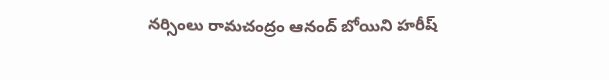నర్సింలు రామచంద్రం ఆనంద్ బోయిని హరీష్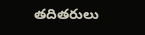తదితరులు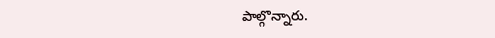పాల్గొన్నారు.